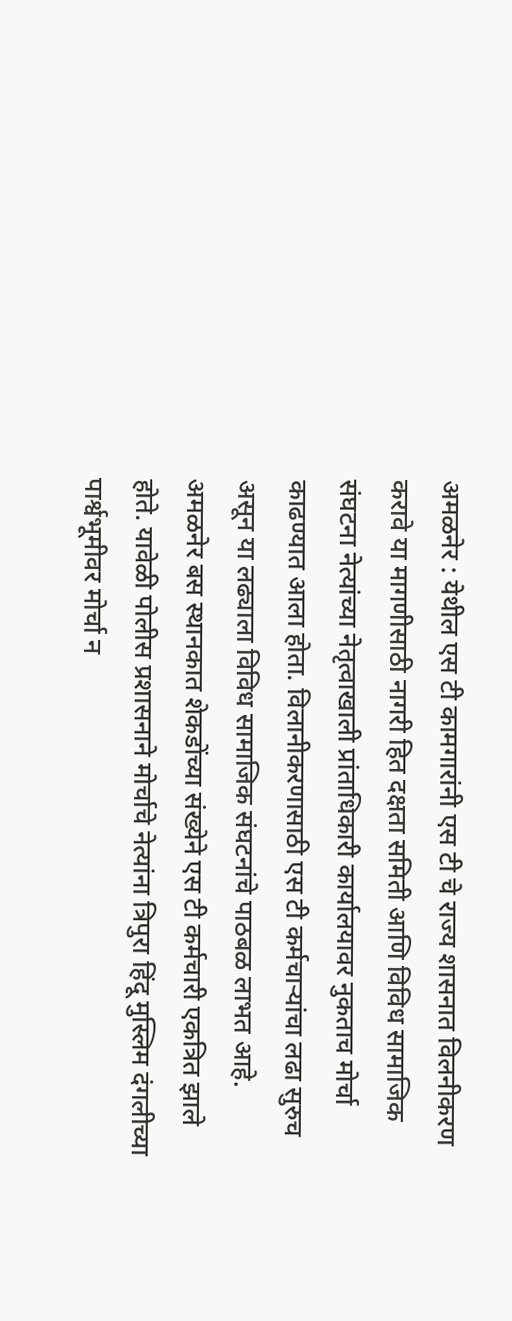अमळनेर : येथील एस टी कामगारांनी एस टी चे राज्य शासनात विलनीकरण करावे या मागणीसाठी नागरी हित दक्षता समिती आणि विविध सामाजिक संघटना नेत्यांच्या नेतृत्वाखाली प्रांताधिकारी कार्यालयावर नुकताच मोर्चा काढण्यात आला होता. विलानीकरणासाठी एस टी कर्मचाऱ्यांचा लढा सुरुच असून या लढ्याला विविध सामाजिक संघटनांचे पाठबळ लाभत आहे. अमळनेर बस स्थानकात शेकडोंच्या संख्येने एस टी कर्मचारी एकत्रित झाले होते. यावेळी पोलीस प्रशासनाने मोर्चाचे नेत्यांना त्रिपुरा हिंदू मुस्लिम दंगलीच्या पार्श्वभूमीवर मोर्चा न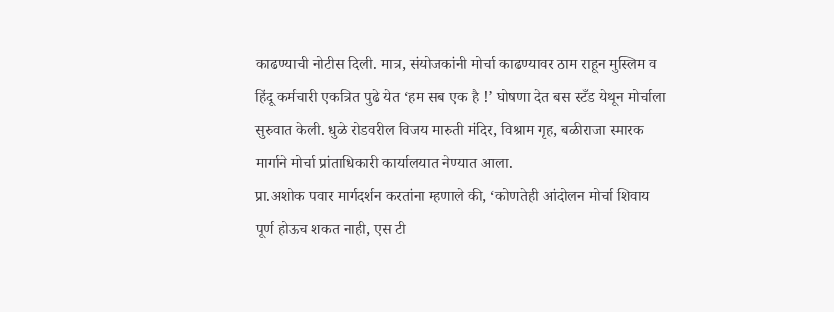काढण्याची नोटीस दिली. मात्र, संयोजकांनी मोर्चा काढण्यावर ठाम राहून मुस्लिम व हिंदू कर्मचारी एकत्रित पुढे येत ‘हम सब एक है !’ घोषणा देत बस स्टँड येथून मोर्चाला सुरुवात केली. धुळे रोडवरील विजय मारुती मंदिर, विश्राम गृह, बळीराजा स्मारक मार्गाने मोर्चा प्रांताधिकारी कार्यालयात नेण्यात आला.
प्रा.अशोक पवार मार्गदर्शन करतांना म्हणाले की, ‘कोणतेही आंदोलन मोर्चा शिवाय पूर्ण होऊच शकत नाही, एस टी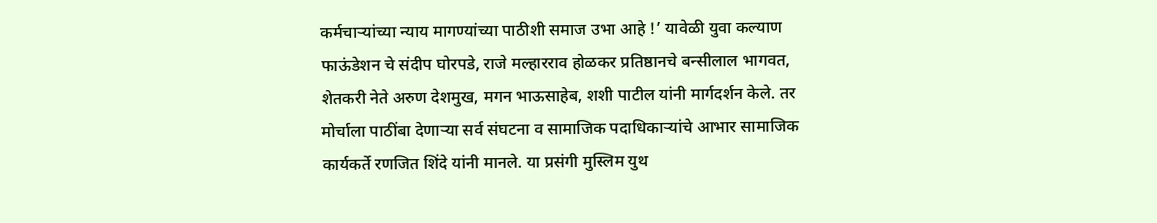कर्मचाऱ्यांच्या न्याय मागण्यांच्या पाठीशी समाज उभा आहे !’ यावेळी युवा कल्याण फाऊंडेशन चे संदीप घोरपडे, राजे मल्हारराव होळकर प्रतिष्ठानचे बन्सीलाल भागवत, शेतकरी नेते अरुण देशमुख, मगन भाऊसाहेब, शशी पाटील यांनी मार्गदर्शन केले. तर मोर्चाला पाठींबा देणाऱ्या सर्व संघटना व सामाजिक पदाधिकाऱ्यांचे आभार सामाजिक कार्यकर्ते रणजित शिंदे यांनी मानले. या प्रसंगी मुस्लिम युथ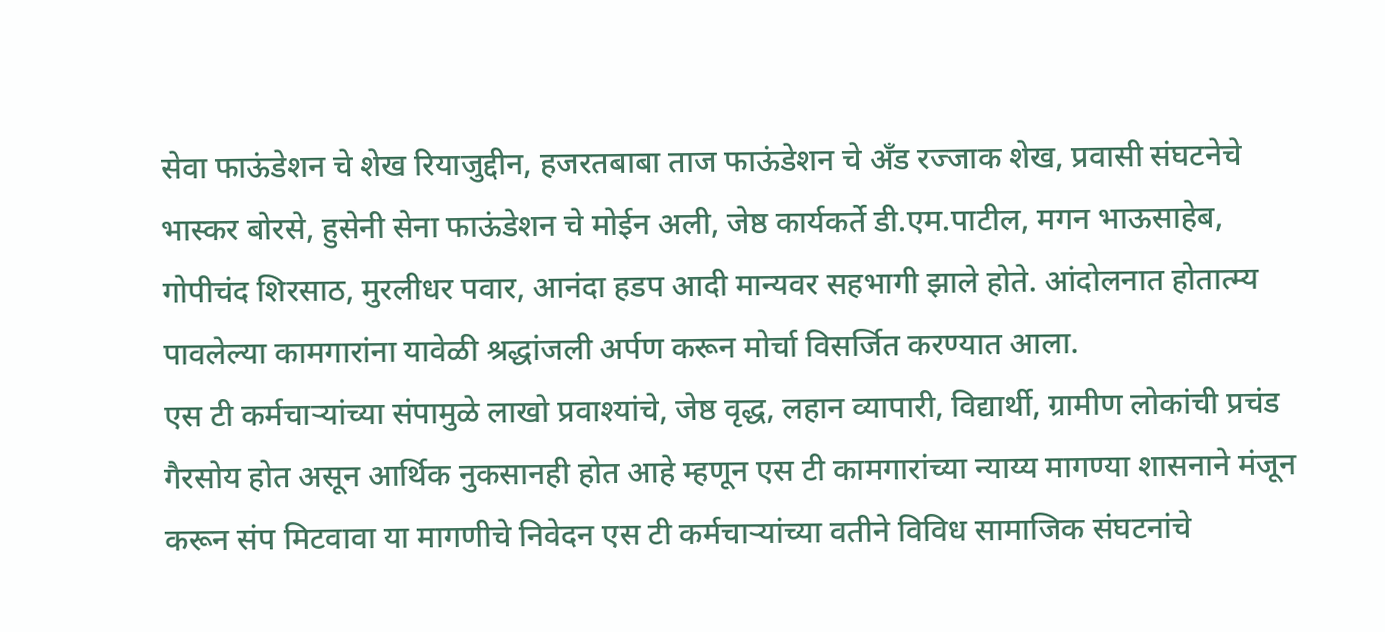सेवा फाऊंडेशन चे शेख रियाजुद्दीन, हजरतबाबा ताज फाऊंडेशन चे अँड रज्जाक शेख, प्रवासी संघटनेचे भास्कर बोरसे, हुसेनी सेना फाऊंडेशन चे मोईन अली, जेष्ठ कार्यकर्ते डी.एम.पाटील, मगन भाऊसाहेब, गोपीचंद शिरसाठ, मुरलीधर पवार, आनंदा हडप आदी मान्यवर सहभागी झाले होते. आंदोलनात होतात्म्य पावलेल्या कामगारांना यावेळी श्रद्धांजली अर्पण करून मोर्चा विसर्जित करण्यात आला.
एस टी कर्मचाऱ्यांच्या संपामुळे लाखो प्रवाश्यांचे, जेष्ठ वृद्ध, लहान व्यापारी, विद्यार्थी, ग्रामीण लोकांची प्रचंड गैरसोय होत असून आर्थिक नुकसानही होत आहे म्हणून एस टी कामगारांच्या न्याय्य मागण्या शासनाने मंजून करून संप मिटवावा या मागणीचे निवेदन एस टी कर्मचाऱ्यांच्या वतीने विविध सामाजिक संघटनांचे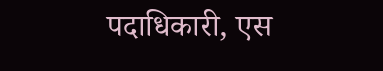पदाधिकारी, एस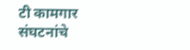टी कामगार संघटनांचे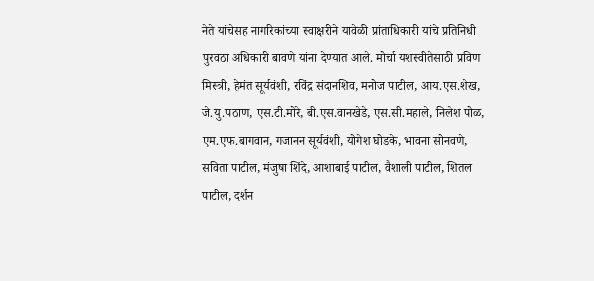नेते यांचेसह नागरिकांच्या स्वाक्षरीने यावेळी प्रांताधिकारी यांचे प्रतिनिधी पुरवठा अधिकारी बावणे यांना देण्यात आले. मोर्चा यशस्वीतेसाठी प्रविण मिस्त्री, हेमंत सूर्यवंशी, रविंद्र संदानशिव, मनोज पाटील, आय.एस.शेख, जे.यु.पठाण, एस.टी.मोरे, बी.एस.वानखेडे, एस.सी.महाले, निलेश पोळ, एम.एफ.बागवान, गजानन सूर्यवंशी, योगेश घोडके, भावना सोनवणे, सविता पाटील, मंजुषा शिंदे, आशाबाई पाटील, वैशाली पाटील, शितल पाटील, दर्शन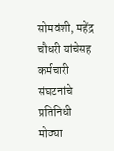सोमवंशी, महेंद्र चौधरी यांचेसह कर्मचारी संघटनांचे प्रतिनिधी मोठ्या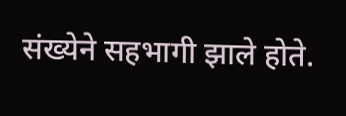संख्येने सहभागी झाले होते.